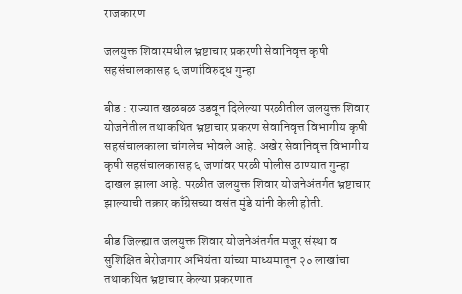राजकारण

जलयुक्त शिवारमधील भ्रष्टाचार प्रकरणी सेवानिवृत्त कृषी सहसंचालकासह ६ जणांविरुद्ध गुन्हा

बीड : राज्यात खळबळ उडवून दिलेल्या परळीतील जलयुक्त शिवार योजनेतील तथाकथित भ्रष्टाचार प्रकरण सेवानिवृत्त विभागीय कृषी सहसंचालकाला चांगलेच भोवले आहे. अखेर सेवानिवृत्त विभागीय कृषी सहसंचालकासह ६ जणांवर परळी पोलीस ठाण्यात गुन्हा दाखल झाला आहे. परळीत जलयुक्त शिवार योजनेअंतर्गत भ्रष्टाचार झाल्याची तक्रार काँग्रेसच्या वसंत मुंडे यांनी केली होती.

बीड जिल्ह्यात जलयुक्त शिवार योजनेअंतर्गत मजूर संस्था व सुशिक्षित बेरोजगार अभियंता यांच्या माध्यमातून २० लाखांचा तथाकथित भ्रष्टाचार केल्या प्रकरणात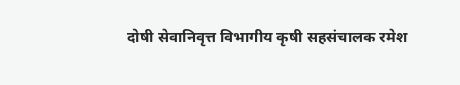दोषी सेवानिवृत्त विभागीय कृषी सहसंचालक रमेश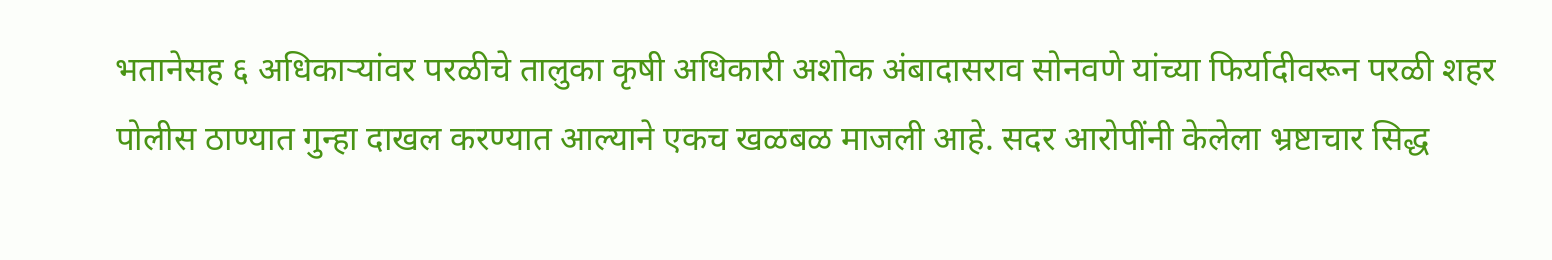भतानेसह ६ अधिकाऱ्यांवर परळीचे तालुका कृषी अधिकारी अशोक अंबादासराव सोनवणे यांच्या फिर्यादीवरून परळी शहर पोलीस ठाण्यात गुन्हा दाखल करण्यात आल्याने एकच खळबळ माजली आहे. सदर आरोपींनी केलेला भ्रष्टाचार सिद्ध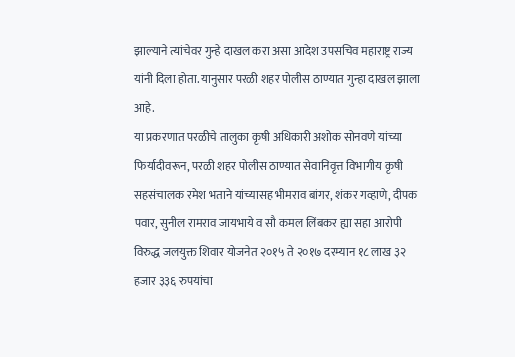झाल्याने त्यांचेवर गुन्हे दाखल करा असा आदेश उपसचिव महाराष्ट्र राज्य यांनी दिला होता. यानुसार परळी शहर पोलीस ठाण्यात गुन्हा दाखल झाला आहे.
या प्रकरणात परळीचे तालुका कृषी अधिकारी अशोक सोनवणे यांच्या फिर्यादीवरून, परळी शहर पोलीस ठाण्यात सेवानिवृत्त विभागीय कृषी सहसंचालक रमेश भताने यांच्यासह भीमराव बांगर, शंकर गव्हाणे, दीपक पवार, सुनील रामराव जायभाये व सौ कमल लिंबकर ह्या सहा आरोपी विरुद्ध जलयुक्त शिवार योजनेत २०१५ ते २०१७ दरम्यान १८ लाख ३२ हजार ३३६ रुपयांचा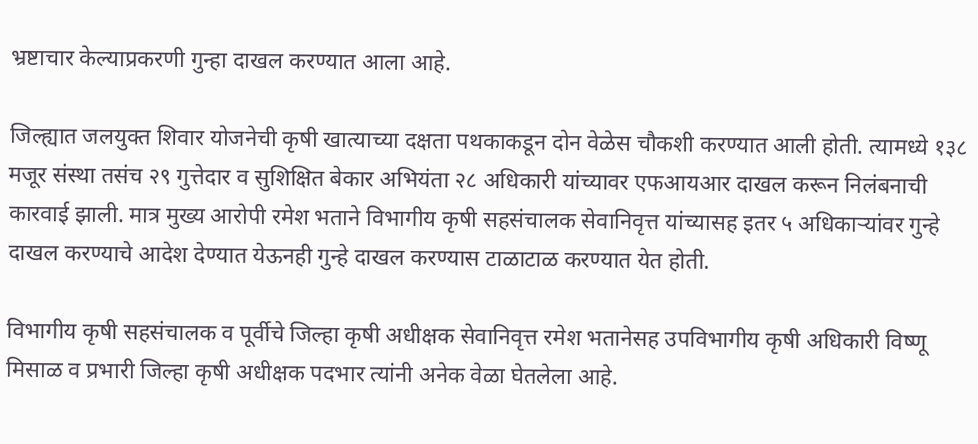भ्रष्टाचार केल्याप्रकरणी गुन्हा दाखल करण्यात आला आहे.

जिल्ह्यात जलयुक्त शिवार योजनेची कृषी खात्याच्या दक्षता पथकाकडून दोन वेळेस चौकशी करण्यात आली होती. त्यामध्ये १३८ मजूर संस्था तसंच २९ गुत्तेदार व सुशिक्षित बेकार अभियंता २८ अधिकारी यांच्यावर एफआयआर दाखल करून निलंबनाची कारवाई झाली. मात्र मुख्य आरोपी रमेश भताने विभागीय कृषी सहसंचालक सेवानिवृत्त यांच्यासह इतर ५ अधिकाऱ्यांवर गुन्हे दाखल करण्याचे आदेश देण्यात येऊनही गुन्हे दाखल करण्यास टाळाटाळ करण्यात येत होती.

विभागीय कृषी सहसंचालक व पूर्वीचे जिल्हा कृषी अधीक्षक सेवानिवृत्त रमेश भतानेसह उपविभागीय कृषी अधिकारी विष्णू मिसाळ व प्रभारी जिल्हा कृषी अधीक्षक पदभार त्यांनी अनेक वेळा घेतलेला आहे.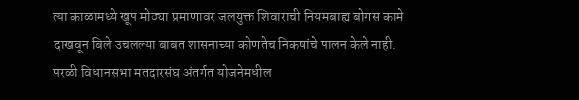त्या काळामध्ये खूप मोठ्या प्रमाणावर जलयुक्त शिवाराची नियमबाह्य बोगस कामे दाखवून बिले उचलल्या बाबत शासनाच्या कोणतेच निकषांचे पालन केले नाही. परळी विधानसभा मतदारसंघ अंतर्गत योजनेमधील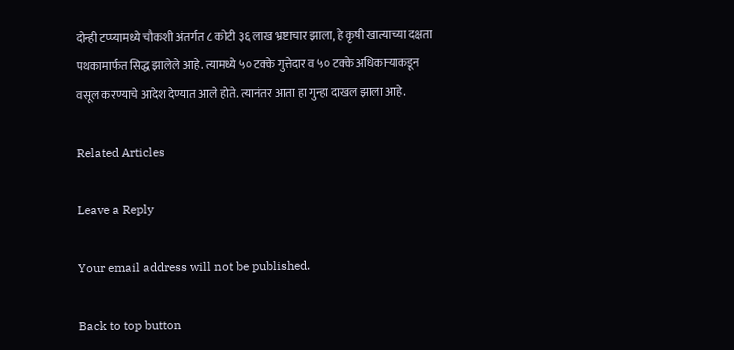दोन्ही टप्प्यामध्ये चौकशी अंतर्गत ८ कोटी ३६ लाख भ्रष्टाचार झाला, हे कृषी खात्याच्या दक्षता पथकामार्फत सिद्ध झालेले आहे. त्यामध्ये ५० टक्के गुत्तेदार व ५० टक्के अधिकाऱ्याकडून वसूल करण्याचे आदेश देण्यात आले होते. त्यानंतर आता हा गुन्हा दाखल झाला आहे.

Related Articles

Leave a Reply

Your email address will not be published.

Back to top button